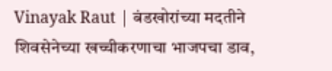Vinayak Raut | बंडखोरांच्या मदतीने शिवसेनेच्या खच्चीकरणाचा भाजपचा डाव,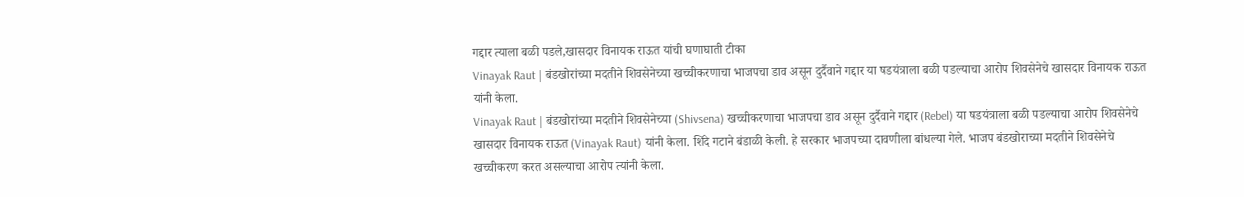गद्दार त्याला बळी पडले,खासदार विनायक राऊत यांची घणाघाती टीका
Vinayak Raut | बंडखोरांच्या मदतीने शिवसेनेच्या खच्चीकरणाचा भाजपचा डाव असून दुर्दैवाने गद्दार या षडयंत्राला बळी पडल्याचा आरोप शिवसेनेचे खासदार विनायक राऊत यांनी केला.
Vinayak Raut | बंडखोरांच्या मदतीने शिवसेनेच्या (Shivsena) खच्चीकरणाचा भाजपचा डाव असून दुर्दैवाने गद्दार (Rebel) या षडयंत्राला बळी पडल्याचा आरोप शिवसेनेचे खासदार विनायक राऊत (Vinayak Raut) यांनी केला. शिंदे गटाने बंडाळी केली. हे सरकार भाजपच्या दावणीला बांधल्या गेले. भाजप बंडखोराच्या मदतीने शिवसेनेचे खच्चीकरण करत असल्याचा आरोप त्यांनी केला.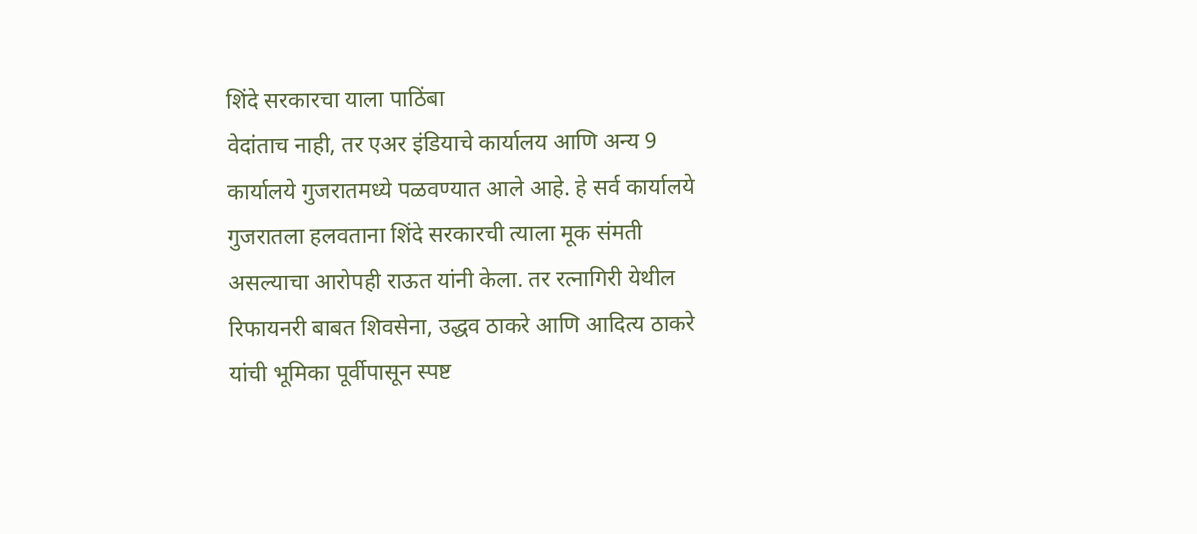शिंदे सरकारचा याला पाठिंबा
वेदांताच नाही, तर एअर इंडियाचे कार्यालय आणि अन्य 9 कार्यालये गुजरातमध्ये पळवण्यात आले आहे. हे सर्व कार्यालये गुजरातला हलवताना शिंदे सरकारची त्याला मूक संमती असल्याचा आरोपही राऊत यांनी केला. तर रत्नागिरी येथील रिफायनरी बाबत शिवसेना, उद्धव ठाकरे आणि आदित्य ठाकरे यांची भूमिका पूर्वीपासून स्पष्ट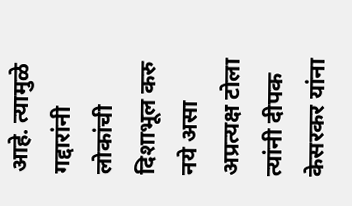आहे. त्यामुळे गद्दारांनी लोकांची दिशाभूल करु नये असा अप्रत्यक्ष टोला त्यांनी दीपक केसरकर यांना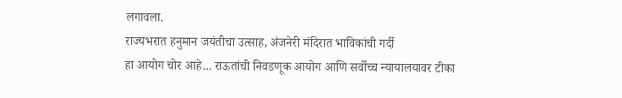लगावला.
राज्यभरात हनुमान जयंतीचा उत्साह, अंजनेरी मंदिरात भाविकांची गर्दी
हा आयोग चोर आहे... राऊतांची निवडणूक आयोग आणि सर्वोच्च न्यायालयावर टीका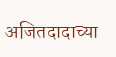अजितदादाच्या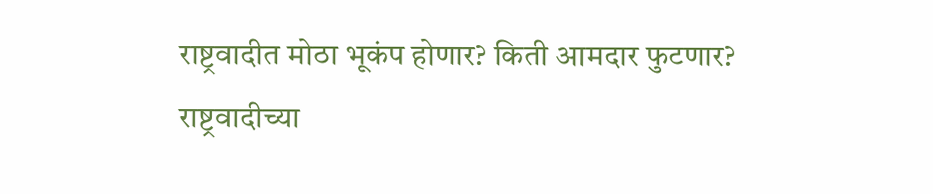राष्ट्रवादीत मोठा भूकंप होणार? किती आमदार फुटणार?
राष्ट्रवादीच्या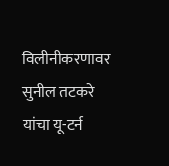विलीनीकरणावर सुनील तटकरे यांचा यू-टर्न